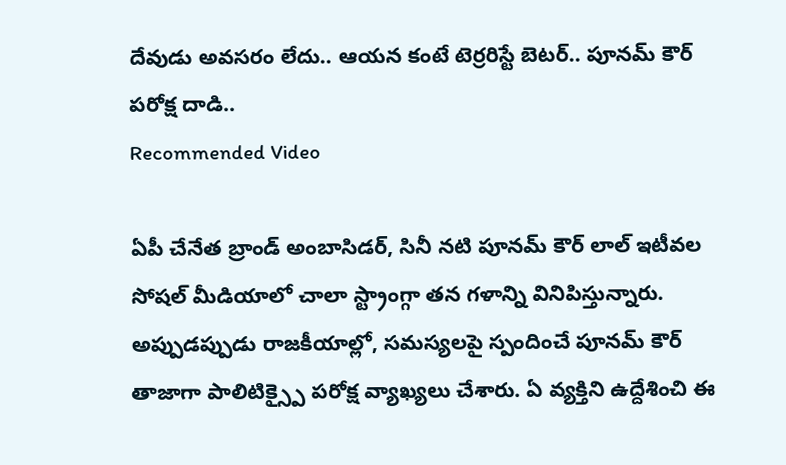దేవుడు అవసరం లేదు.. ఆయన కంటే టెర్రరిస్టే బెటర్.. పూనమ్ కౌర్ పరోక్ష దాడి..
Recommended Video

ఏపీ చేనేత బ్రాండ్ అంబాసిడర్, సినీ నటి పూనమ్ కౌర్ లాల్ ఇటీవల సోషల్ మీడియాలో చాలా స్ట్రాంగ్గా తన గళాన్ని వినిపిస్తున్నారు. అప్పుడప్పుడు రాజకీయాల్లో, సమస్యలపై స్పందించే పూనమ్ కౌర్ తాజాగా పాలిటిక్స్పై పరోక్ష వ్యాఖ్యలు చేశారు. ఏ వ్యక్తిని ఉద్దేశించి ఈ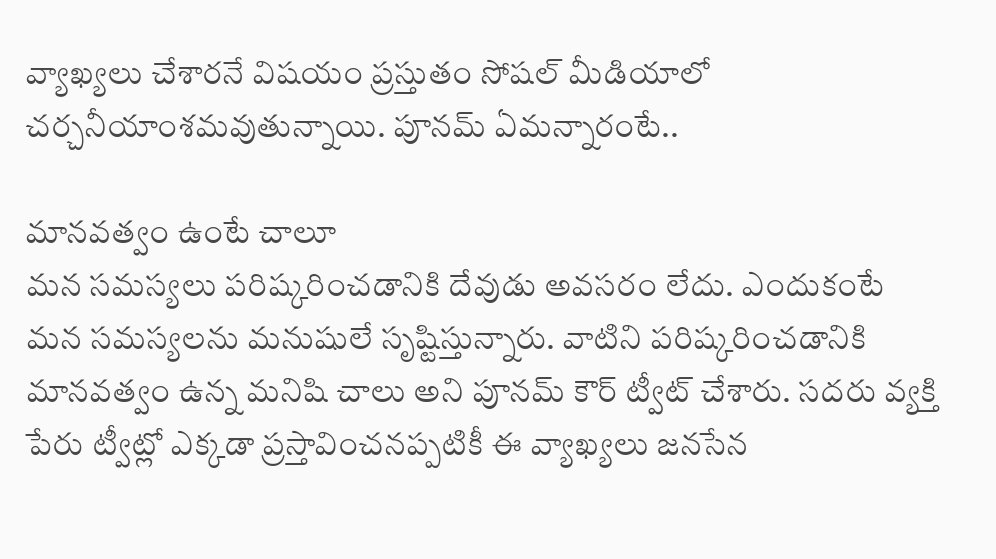వ్యాఖ్యలు చేశారనే విషయం ప్రస్తుతం సోషల్ మీడియాలో చర్చనీయాంశమవుతున్నాయి. పూనమ్ ఏమన్నారంటే..

మానవత్వం ఉంటే చాలూ
మన సమస్యలు పరిష్కరించడానికి దేవుడు అవసరం లేదు. ఎందుకంటే మన సమస్యలను మనుషులే సృష్టిస్తున్నారు. వాటిని పరిష్కరించడానికి మానవత్వం ఉన్న మనిషి చాలు అని పూనమ్ కౌర్ ట్వీట్ చేశారు. సదరు వ్యక్తి పేరు ట్వీట్లో ఎక్కడా ప్రస్తావించనప్పటికీ ఈ వ్యాఖ్యలు జనసేన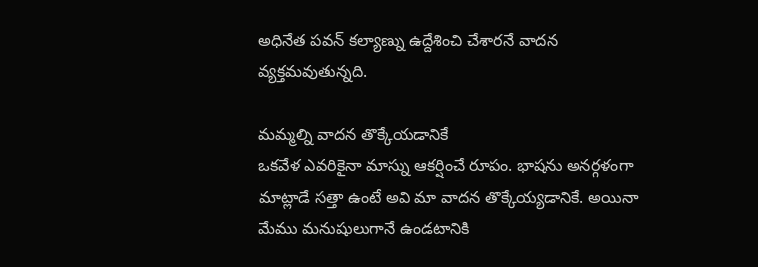అధినేత పవన్ కల్యాణ్ను ఉద్దేశించి చేశారనే వాదన వ్యక్తమవుతున్నది.

మమ్మల్ని వాదన తొక్కేయడానికే
ఒకవేళ ఎవరికైనా మాస్ను ఆకర్షించే రూపం. భాషను అనర్గళంగా మాట్లాడే సత్తా ఉంటే అవి మా వాదన తొక్కేయ్యడానికే. అయినా మేము మనుషులుగానే ఉండటానికి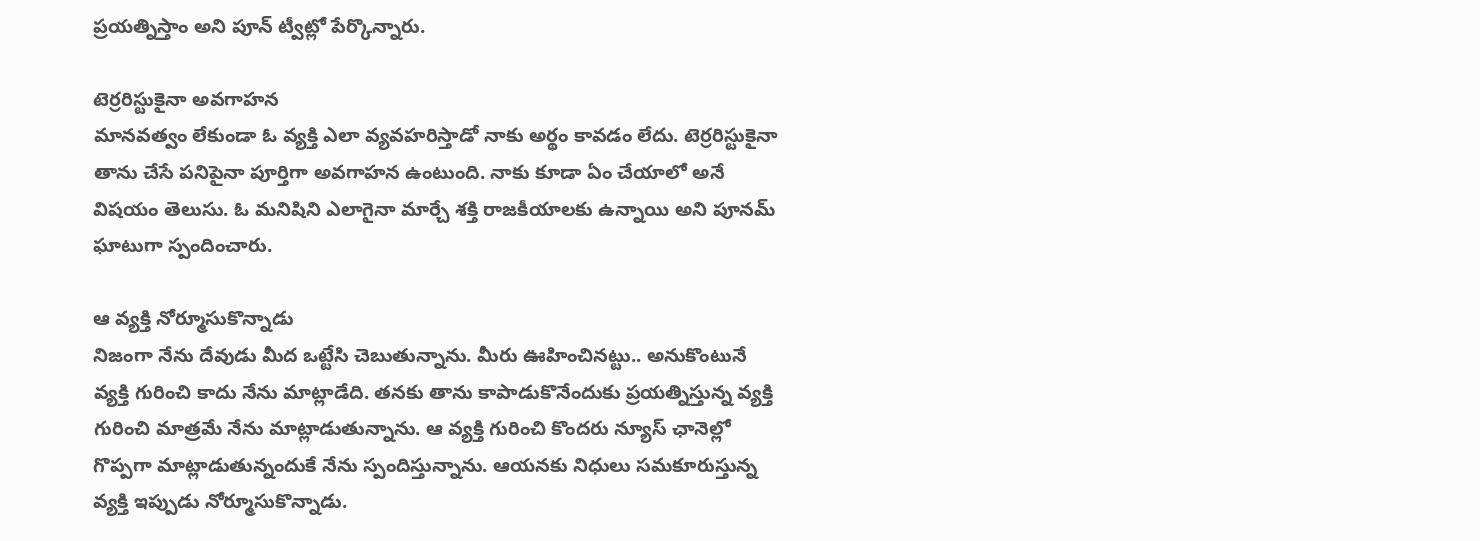ప్రయత్నిస్తాం అని పూన్ ట్వీట్లో పేర్కొన్నారు.

టెర్రరిస్టుకైనా అవగాహన
మానవత్వం లేకుండా ఓ వ్యక్తి ఎలా వ్యవహరిస్తాడో నాకు అర్థం కావడం లేదు. టెర్రరిస్టుకైనా తాను చేసే పనిపైనా పూర్తిగా అవగాహన ఉంటుంది. నాకు కూడా ఏం చేయాలో అనే విషయం తెలుసు. ఓ మనిషిని ఎలాగైనా మార్చే శక్తి రాజకీయాలకు ఉన్నాయి అని పూనమ్ ఘాటుగా స్పందించారు.

ఆ వ్యక్తి నోర్మూసుకొన్నాడు
నిజంగా నేను దేవుడు మీద ఒట్టేసి చెబుతున్నాను. మీరు ఊహించినట్టు.. అనుకొంటునే వ్యక్తి గురించి కాదు నేను మాట్లాడేది. తనకు తాను కాపాడుకొనేందుకు ప్రయత్నిస్తున్న వ్యక్తి గురించి మాత్రమే నేను మాట్లాడుతున్నాను. ఆ వ్యక్తి గురించి కొందరు న్యూస్ ఛానెల్లో గొప్పగా మాట్లాడుతున్నందుకే నేను స్పందిస్తున్నాను. ఆయనకు నిధులు సమకూరుస్తున్న వ్యక్తి ఇప్పుడు నోర్మూసుకొన్నాడు.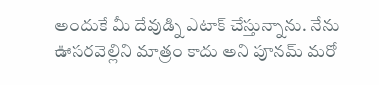అందుకే మీ దేవుడ్ని ఎటాక్ చేస్తున్నాను. నేను ఊసరవెల్లిని మాత్రం కాదు అని పూనమ్ మరో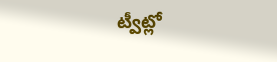ట్వీట్లో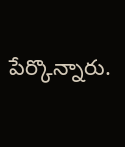పేర్కొన్నారు.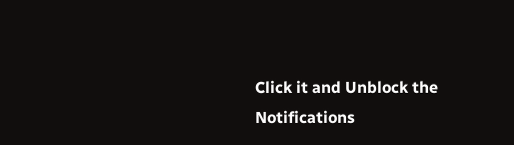Click it and Unblock the Notifications